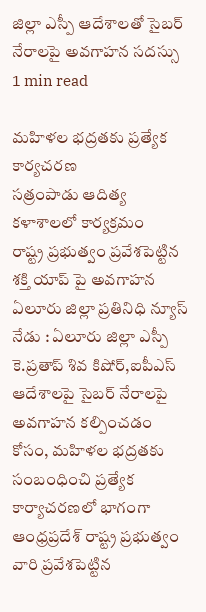జిల్లా ఎస్పీ ఆదేశాలతో సైబర్ నేరాలపై అవగాహన సదస్సు
1 min read

మహిళల భద్రతకు ప్రత్యేక కార్యచరణ
సత్రంపాడు ఆదిత్య కళాశాలలో కార్యక్రమం
రాష్ట్ర ప్రభుత్వం ప్రవేశపెట్టిన శక్తి యాప్ పై అవగాహన
ఏలూరు జిల్లా ప్రతినిధి న్యూస్ నేడు : ఏలూరు జిల్లా ఎస్పీ కె.ప్రతాప్ శివ కిషోర్,ఐపీఎస్ ఆదేశాలపై సైబర్ నేరాలపై అవగాహన కల్పించడం కోసం, మహిళల భద్రతకు సంబంధించి ప్రత్యేక కార్యాచరణలో భాగంగా ఆంధ్రప్రదేశ్ రాష్ట్ర ప్రభుత్వం వారి ప్రవేశపెట్టిన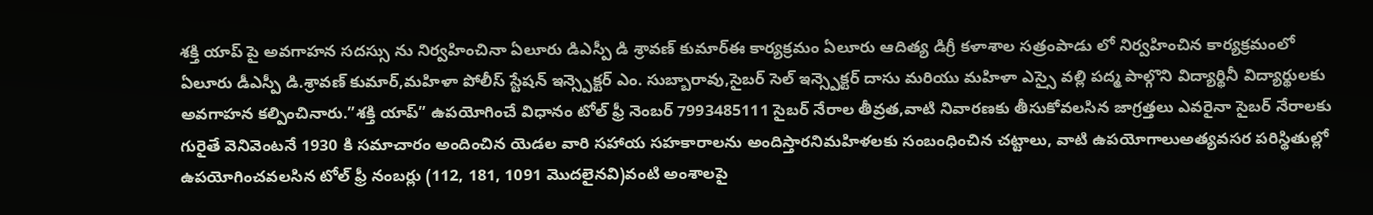శక్తి యాప్ పై అవగాహన సదస్సు ను నిర్వహించినా ఏలూరు డిఎస్పీ డి శ్రావణ్ కుమార్ఈ కార్యక్రమం ఏలూరు ఆదిత్య డిగ్రీ కళాశాల సత్రంపాడు లో నిర్వహించిన కార్యక్రమంలో ఏలూరు డీఎస్పీ డి.శ్రావణ్ కుమార్,మహిళా పోలీస్ స్టేషన్ ఇన్స్పెక్టర్ ఎం. సుబ్బారావు,సైబర్ సెల్ ఇన్స్పెక్టర్ దాసు మరియు మహిళా ఎస్సై వల్లి పద్మ పాల్గొని విద్యార్థినీ విద్యార్థులకు అవగాహన కల్పించినారు.”శక్తి యాప్” ఉపయోగించే విధానం టోల్ ఫ్రీ నెంబర్ 7993485111 సైబర్ నేరాల తీవ్రత,వాటి నివారణకు తీసుకోవలసిన జాగ్రత్తలు ఎవరైనా సైబర్ నేరాలకు గురైతే వెనివెంటనే 1930 కి సమాచారం అందించిన యెడల వారి సహాయ సహకారాలను అందిస్తారనిమహిళలకు సంబంధించిన చట్టాలు, వాటి ఉపయోగాలుఅత్యవసర పరిస్థితుల్లో ఉపయోగించవలసిన టోల్ ఫ్రీ నంబర్లు (112, 181, 1091 మొదలైనవి)వంటి అంశాలపై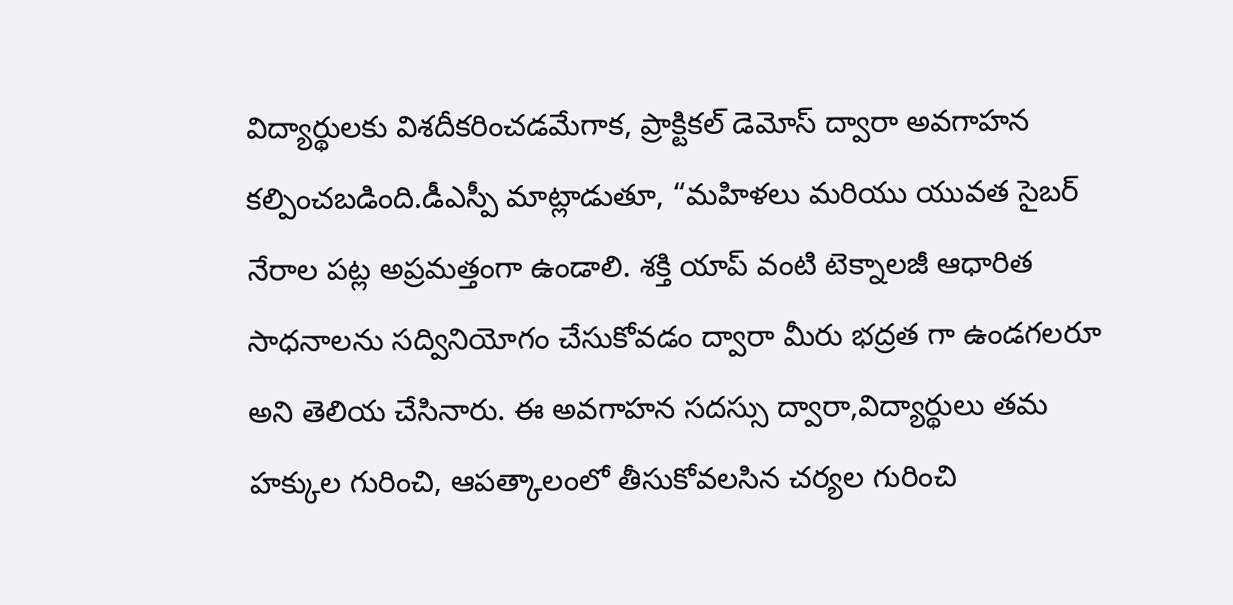విద్యార్థులకు విశదీకరించడమేగాక, ప్రాక్టికల్ డెమోస్ ద్వారా అవగాహన కల్పించబడింది.డీఎస్పీ మాట్లాడుతూ, “మహిళలు మరియు యువత సైబర్ నేరాల పట్ల అప్రమత్తంగా ఉండాలి. శక్తి యాప్ వంటి టెక్నాలజీ ఆధారిత సాధనాలను సద్వినియోగం చేసుకోవడం ద్వారా మీరు భద్రత గా ఉండగలరూ అని తెలియ చేసినారు. ఈ అవగాహన సదస్సు ద్వారా,విద్యార్థులు తమ హక్కుల గురించి, ఆపత్కాలంలో తీసుకోవలసిన చర్యల గురించి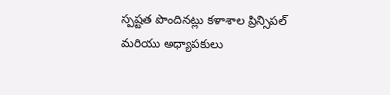స్పష్టత పొందినట్లు కళాశాల ప్రిన్సిపల్ మరియు అధ్యాపకులు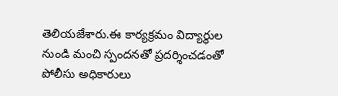తెలియజేశారు.ఈ కార్యక్రమం విద్యార్థుల నుండి మంచి స్పందనతో ప్రదర్శించడంతో పోలీసు అధికారులు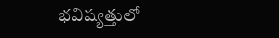భవిష్యత్తులో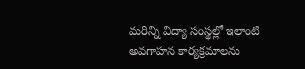మరిన్ని విద్యా సంస్థల్లో ఇలాంటి అవగాహన కార్యక్రమాలను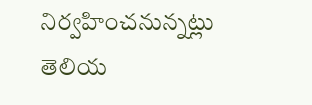నిర్వహించనున్నట్లు తెలియ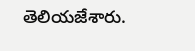తెలియజేశారు.